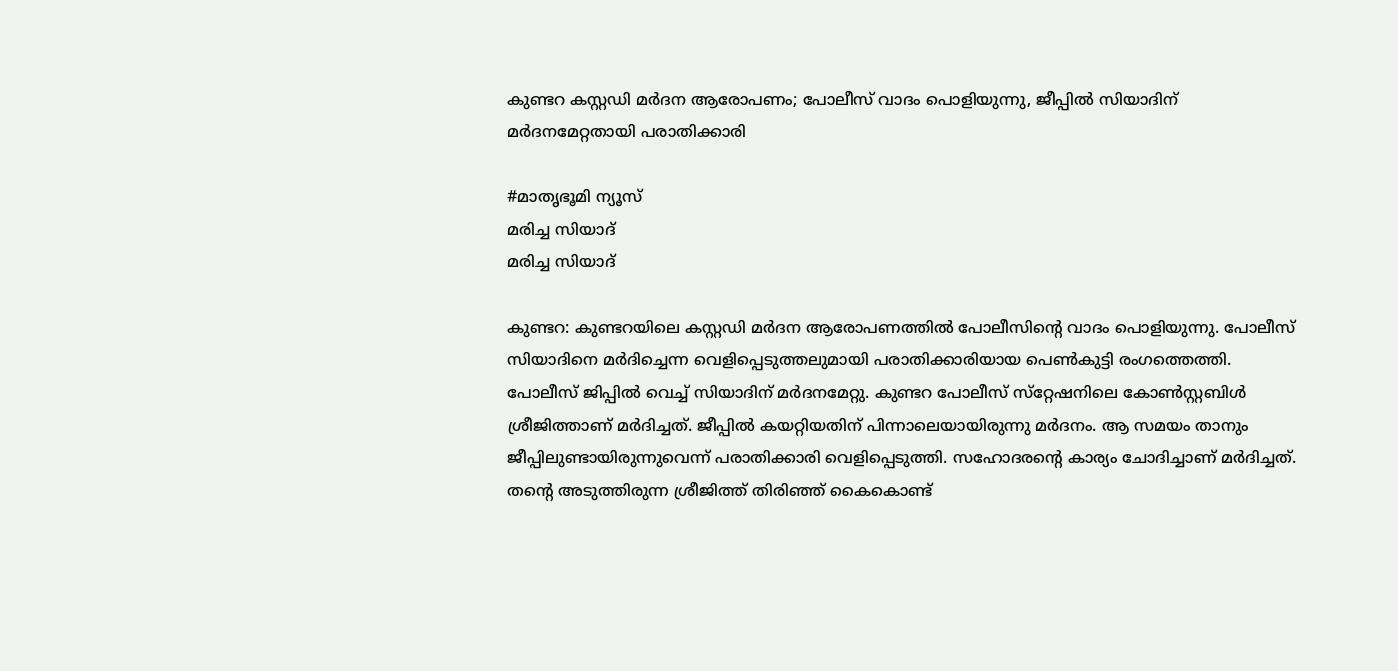കുണ്ടറ കസ്റ്റഡി മർദന ആരോപണം; പോലീസ് വാദം പൊളിയുന്നു, ജീപ്പിൽ സിയാദിന് മർദനമേറ്റതായി പരാതിക്കാരി

#മാതൃഭൂമി ന്യൂസ്
മരിച്ച സിയാദ്
മരിച്ച സിയാദ്

കുണ്ടറ: കുണ്ടറയിലെ കസ്റ്റഡി മർദന ആരോപണത്തിൽ പോലീസിന്റെ വാദം പൊളിയുന്നു. പോലീസ് സിയാദിനെ മർദിച്ചെന്ന വെളിപ്പെടുത്തലുമായി പരാതിക്കാരിയായ പെൺകുട്ടി രംഗത്തെത്തി. പോലീസ് ജിപ്പിൽ വെച്ച് സിയാദിന് മർദനമേറ്റു. കുണ്ടറ പോലീസ് സ്‌റ്റേഷനിലെ കോൺസ്റ്റബിൾ ശ്രീജിത്താണ് മർദിച്ചത്. ജീപ്പിൽ കയറ്റിയതിന് പിന്നാലെയായിരുന്നു മർദനം. ആ സമയം താനും ജീപ്പിലുണ്ടായിരുന്നുവെന്ന് പരാതിക്കാരി വെളിപ്പെടുത്തി. സഹോദരന്റെ കാര്യം ചോദിച്ചാണ് മർദിച്ചത്. തന്റെ അടുത്തിരുന്ന ശ്രീജിത്ത് തിരിഞ്ഞ് കൈകൊണ്ട്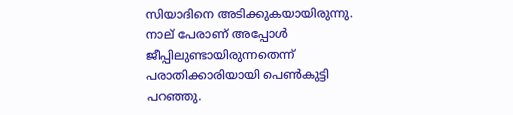സിയാദിനെ അടിക്കുകയായിരുന്നു. നാല് പേരാണ് അപ്പോൾ ജീപ്പിലുണ്ടായിരുന്നതെന്ന് പരാതിക്കാരിയായി പെൺകുട്ടി പറഞ്ഞു.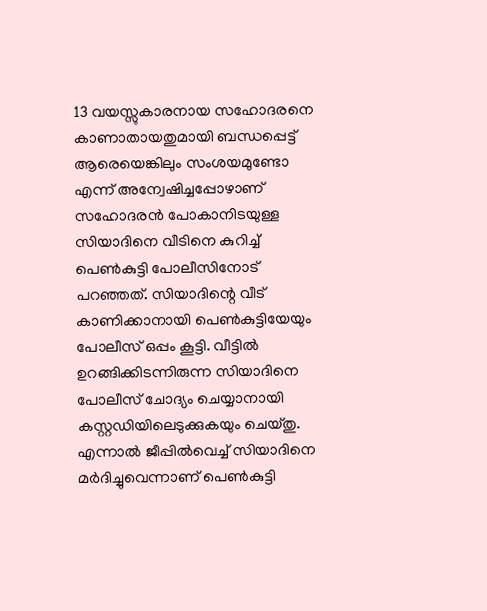13 വയസ്സുകാരനായ സഹോദരനെ കാണാതായതുമായി ബന്ധപ്പെട്ട് ആരെയെങ്കിലും സംശയമുണ്ടോ എന്ന് അന്വേഷിച്ചപ്പോഴാണ് സഹോദരൻ പോകാനിടയുള്ള സിയാദിനെ വീടിനെ കുറിച്ച് പെൺകുട്ടി പോലീസിനോട് പറഞ്ഞത്. സിയാദിന്റെ വീട് കാണിക്കാനായി പെൺകുട്ടിയേയും പോലീസ് ഒപ്പം കൂട്ടി. വീട്ടിൽ ഉറങ്ങിക്കിടന്നിരുന്ന സിയാദിനെ പോലീസ് ചോദ്യം ചെയ്യാനായി കസ്റ്റഡിയിലെടുക്കുകയും ചെയ്തു. എന്നാൽ ജീപ്പിൽവെച്ച് സിയാദിനെ മർദിച്ചുവെന്നാണ് പെൺകുട്ടി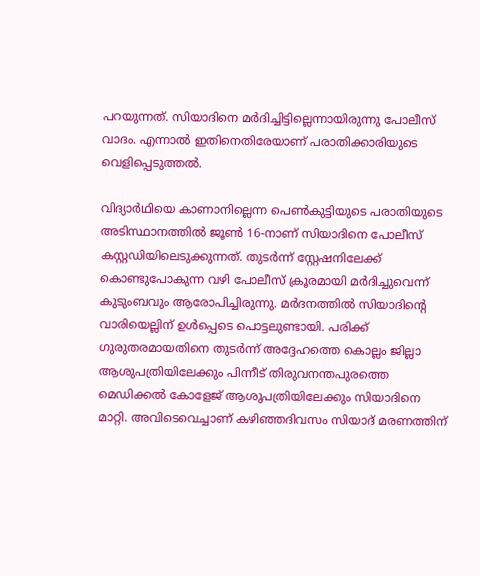പറയുന്നത്. സിയാദിനെ മർദിച്ചിട്ടില്ലെന്നായിരുന്നു പോലീസ് വാദം. എന്നാൽ ഇതിനെതിരേയാണ് പരാതിക്കാരിയുടെ വെളിപ്പെടുത്തൽ.

വിദ്യാർഥിയെ കാണാനില്ലെന്ന പെൺകുട്ടിയുടെ പരാതിയുടെ അടിസ്ഥാനത്തിൽ ജൂൺ 16-നാണ് സിയാദിനെ പോലീസ് കസ്റ്റഡിയിലെടുക്കുന്നത്. തുടർന്ന് സ്റ്റേഷനിലേക്ക് കൊണ്ടുപോകുന്ന വഴി പോലീസ് ക്രൂരമായി മർദിച്ചുവെന്ന് കുടുംബവും ആരോപിച്ചിരുന്നു. മർദനത്തിൽ സിയാദിന്റെ വാരിയെല്ലിന് ഉൾപ്പെടെ പൊട്ടലുണ്ടായി. പരിക്ക് ഗുരുതരമായതിനെ തുടർന്ന് അദ്ദേഹത്തെ കൊല്ലം ജില്ലാ ആശുപത്രിയിലേക്കും പിന്നീട് തിരുവനന്തപുരത്തെ മെഡിക്കൽ കോളേജ് ആശുപത്രിയിലേക്കും സിയാദിനെ മാറ്റി. അവിടെവെച്ചാണ് കഴിഞ്ഞദിവസം സിയാദ് മരണത്തിന്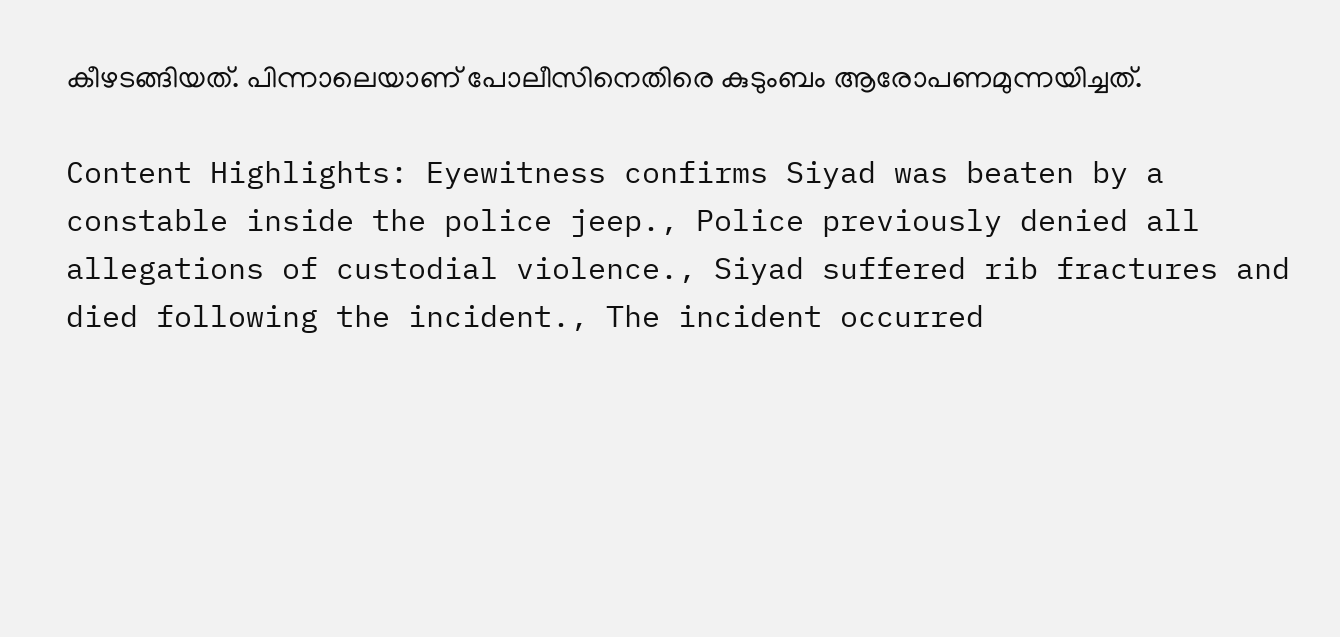കീഴടങ്ങിയത്. പിന്നാലെയാണ് പോലീസിനെതിരെ കുടുംബം ആരോപണമുന്നയിച്ചത്.

Content Highlights: Eyewitness confirms Siyad was beaten by a constable inside the police jeep., Police previously denied all allegations of custodial violence., Siyad suffered rib fractures and died following the incident., The incident occurred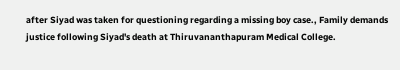after Siyad was taken for questioning regarding a missing boy case., Family demands justice following Siyad's death at Thiruvananthapuram Medical College.